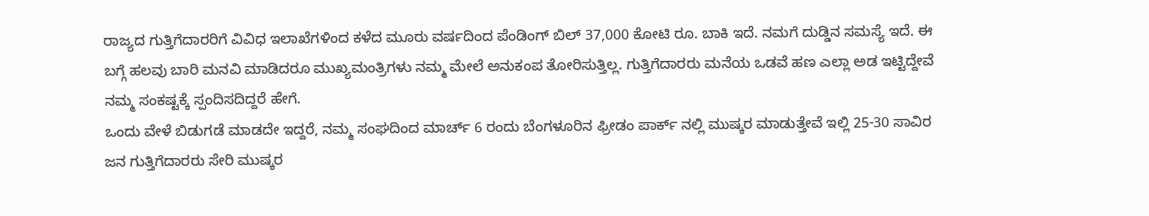ರಾಜ್ಯದ ಗುತ್ತಿಗೆದಾರರಿಗೆ ವಿವಿಧ ಇಲಾಖೆಗಳಿಂದ ಕಳೆದ ಮೂರು ವರ್ಷದಿಂದ ಪೆಂಡಿಂಗ್ ಬಿಲ್ 37,000 ಕೋಟಿ ರೂ. ಬಾಕಿ ಇದೆ. ನಮಗೆ ದುಡ್ಡಿನ ಸಮಸ್ಯೆ ಇದೆ. ಈ ಬಗ್ಗೆ ಹಲವು ಬಾರಿ ಮನವಿ ಮಾಡಿದರೂ ಮುಖ್ಯಮಂತ್ರಿಗಳು ನಮ್ಮ ಮೇಲೆ ಅನುಕಂಪ ತೋರಿಸುತ್ತಿಲ್ಲ. ಗುತ್ತಿಗೆದಾರರು ಮನೆಯ ಒಡವೆ ಹಣ ಎಲ್ಲಾ ಅಡ ಇಟ್ಟಿದ್ದೇವೆ ನಮ್ಮ ಸಂಕಷ್ಟಕ್ಕೆ ಸ್ಪಂದಿಸದಿದ್ದರೆ ಹೇಗೆ.
ಒಂದು ವೇಳೆ ಬಿಡುಗಡೆ ಮಾಡದೇ ಇದ್ದರೆ, ನಮ್ಮ ಸಂಘದಿಂದ ಮಾರ್ಚ್ 6 ರಂದು ಬೆಂಗಳೂರಿನ ಫ್ರೀಡಂ ಪಾರ್ಕ್ ನಲ್ಲಿ ಮುಷ್ಕರ ಮಾಡುತ್ತೇವೆ ಇಲ್ಲಿ 25-30 ಸಾವಿರ ಜನ ಗುತ್ತಿಗೆದಾರರು ಸೇರಿ ಮುಷ್ಕರ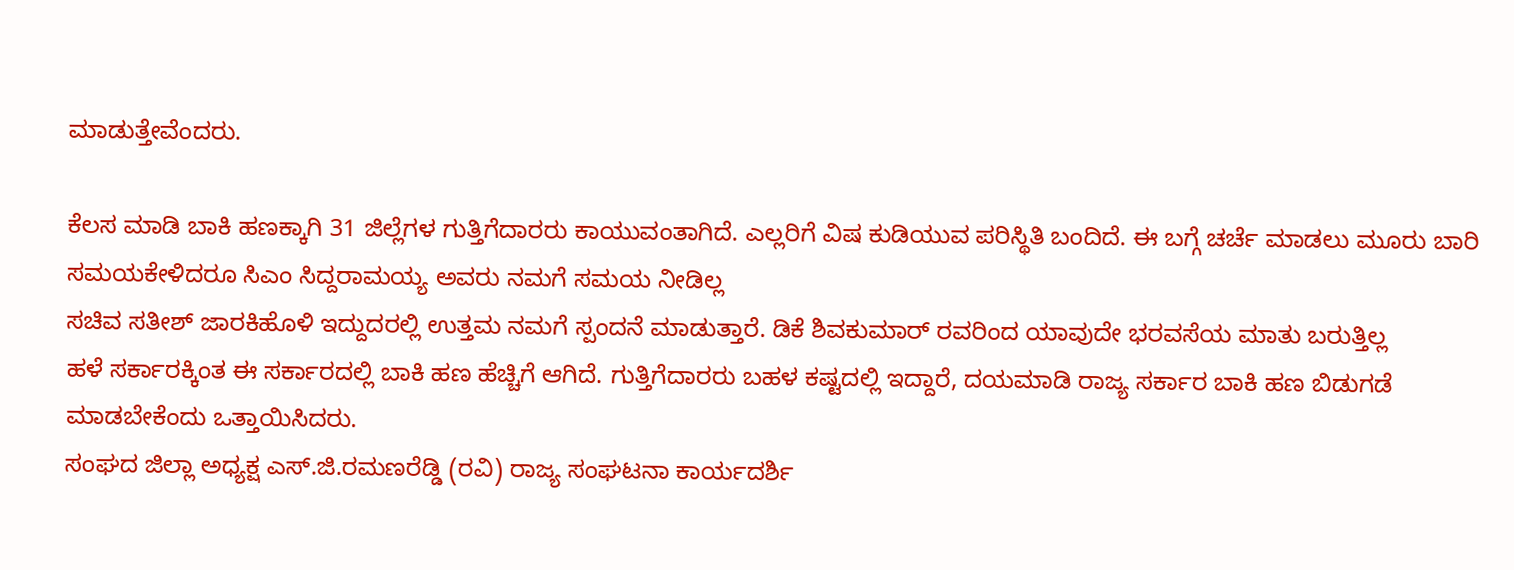ಮಾಡುತ್ತೇವೆಂದರು.

ಕೆಲಸ ಮಾಡಿ ಬಾಕಿ ಹಣಕ್ಕಾಗಿ 31 ಜಿಲ್ಲೆಗಳ ಗುತ್ತಿಗೆದಾರರು ಕಾಯುವಂತಾಗಿದೆ. ಎಲ್ಲರಿಗೆ ವಿಷ ಕುಡಿಯುವ ಪರಿಸ್ಥಿತಿ ಬಂದಿದೆ. ಈ ಬಗ್ಗೆ ಚರ್ಚೆ ಮಾಡಲು ಮೂರು ಬಾರಿ ಸಮಯಕೇಳಿದರೂ ಸಿಎಂ ಸಿದ್ದರಾಮಯ್ಯ ಅವರು ನಮಗೆ ಸಮಯ ನೀಡಿಲ್ಲ
ಸಚಿವ ಸತೀಶ್ ಜಾರಕಿಹೊಳಿ ಇದ್ದುದರಲ್ಲಿ ಉತ್ತಮ ನಮಗೆ ಸ್ಪಂದನೆ ಮಾಡುತ್ತಾರೆ. ಡಿಕೆ ಶಿವಕುಮಾರ್ ರವರಿಂದ ಯಾವುದೇ ಭರವಸೆಯ ಮಾತು ಬರುತ್ತಿಲ್ಲ
ಹಳೆ ಸರ್ಕಾರಕ್ಕಿಂತ ಈ ಸರ್ಕಾರದಲ್ಲಿ ಬಾಕಿ ಹಣ ಹೆಚ್ಚಿಗೆ ಆಗಿದೆ. ಗುತ್ತಿಗೆದಾರರು ಬಹಳ ಕಷ್ಟದಲ್ಲಿ ಇದ್ದಾರೆ, ದಯಮಾಡಿ ರಾಜ್ಯ ಸರ್ಕಾರ ಬಾಕಿ ಹಣ ಬಿಡುಗಡೆ ಮಾಡಬೇಕೆಂದು ಒತ್ತಾಯಿಸಿದರು.
ಸಂಘದ ಜಿಲ್ಲಾ ಅಧ್ಯಕ್ಷ ಎಸ್.ಜಿ.ರಮಣರೆಡ್ಡಿ (ರವಿ) ರಾಜ್ಯ ಸಂಘಟನಾ ಕಾರ್ಯದರ್ಶಿ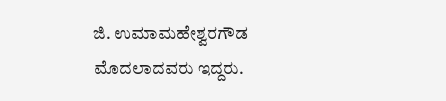ಜಿ. ಉಮಾಮಹೇಶ್ವರಗೌಡ ಮೊದಲಾದವರು ಇದ್ದರು.